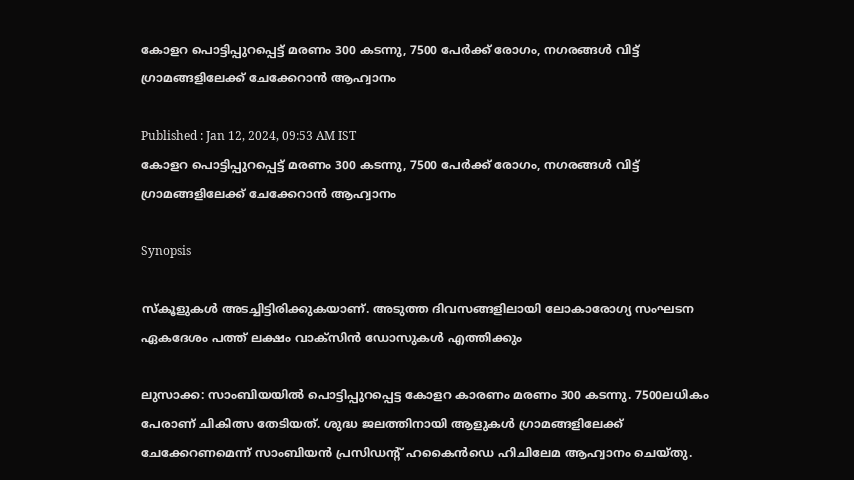കോളറ പൊട്ടിപ്പുറപ്പെട്ട് മരണം 300 കടന്നു, 7500 പേർക്ക് രോഗം, നഗരങ്ങൾ വിട്ട് ഗ്രാമങ്ങളിലേക്ക് ചേക്കേറാൻ ആഹ്വാനം

Published : Jan 12, 2024, 09:53 AM IST
കോളറ പൊട്ടിപ്പുറപ്പെട്ട് മരണം 300 കടന്നു, 7500 പേർക്ക് രോഗം, നഗരങ്ങൾ വിട്ട് ഗ്രാമങ്ങളിലേക്ക് ചേക്കേറാൻ ആഹ്വാനം

Synopsis

സ്കൂളുകള്‍ അടച്ചിട്ടിരിക്കുകയാണ്. അടുത്ത ദിവസങ്ങളിലായി ലോകാരോഗ്യ സംഘടന ഏകദേശം പത്ത് ലക്ഷം വാക്സിൻ ഡോസുകൾ എത്തിക്കും

ലുസാക്ക: സാംബിയയിൽ പൊട്ടിപ്പുറപ്പെട്ട കോളറ കാരണം മരണം 300 കടന്നു. 7500ലധികം പേരാണ് ചികിത്സ തേടിയത്. ശുദ്ധ ജലത്തിനായി ആളുകൾ ഗ്രാമങ്ങളിലേക്ക് ചേക്കേറണമെന്ന് സാംബിയന്‍ പ്രസിഡന്‍റ് ഹകൈൻഡെ ഹിചിലേമ ആഹ്വാനം ചെയ്തു.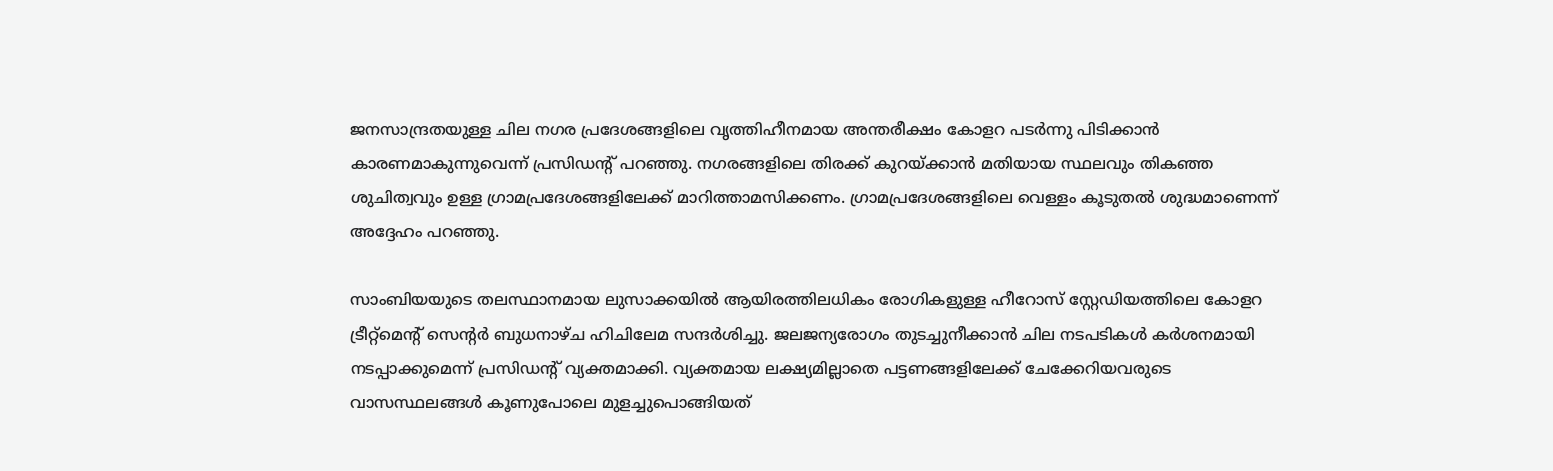ജനസാന്ദ്രതയുള്ള ചില നഗര പ്രദേശങ്ങളിലെ വൃത്തിഹീനമായ അന്തരീക്ഷം കോളറ പടര്‍ന്നു പിടിക്കാന്‍ കാരണമാകുന്നുവെന്ന് പ്രസിഡന്‍റ് പറഞ്ഞു. നഗരങ്ങളിലെ തിരക്ക് കുറയ്ക്കാന്‍ മതിയായ സ്ഥലവും തികഞ്ഞ ശുചിത്വവും ഉള്ള ഗ്രാമപ്രദേശങ്ങളിലേക്ക് മാറിത്താമസിക്കണം. ഗ്രാമപ്രദേശങ്ങളിലെ വെള്ളം കൂടുതൽ ശുദ്ധമാണെന്ന് അദ്ദേഹം പറഞ്ഞു.

സാംബിയയുടെ തലസ്ഥാനമായ ലുസാക്കയില്‍ ആയിരത്തിലധികം രോഗികളുള്ള ഹീറോസ് സ്റ്റേഡിയത്തിലെ കോളറ ട്രീറ്റ്‌മെന്‍റ് സെന്‍റർ ബുധനാഴ്ച ഹിചിലേമ സന്ദർശിച്ചു. ജലജന്യരോഗം തുടച്ചുനീക്കാന്‍ ചില നടപടികള്‍ കർശനമായി നടപ്പാക്കുമെന്ന് പ്രസിഡന്‍റ് വ്യക്തമാക്കി. വ്യക്തമായ ലക്ഷ്യമില്ലാതെ പട്ടണങ്ങളിലേക്ക് ചേക്കേറിയവരുടെ വാസസ്ഥലങ്ങൾ കൂണുപോലെ മുളച്ചുപൊങ്ങിയത്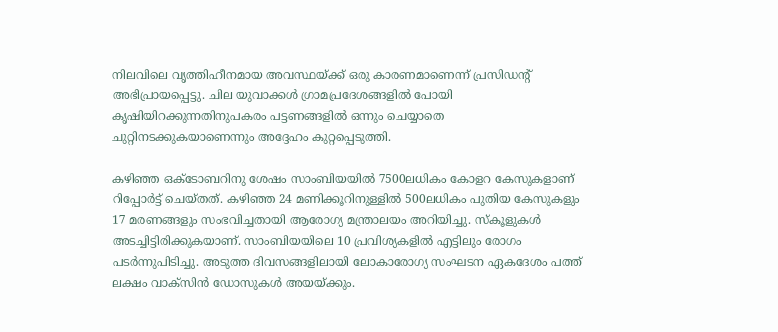നിലവിലെ വൃത്തിഹീനമായ അവസ്ഥയ്ക്ക് ഒരു കാരണമാണെന്ന് പ്രസിഡന്‍റ് അഭിപ്രായപ്പെട്ടു. ചില യുവാക്കള്‍ ഗ്രാമപ്രദേശങ്ങളില്‍ പോയി കൃഷിയിറക്കുന്നതിനുപകരം പട്ടണങ്ങളിൽ ഒന്നും ചെയ്യാതെ ചുറ്റിനടക്കുകയാണെന്നും അദ്ദേഹം കുറ്റപ്പെടുത്തി.

കഴിഞ്ഞ ഒക്ടോബറിനു ശേഷം സാംബിയയില്‍ 7500ലധികം കോളറ കേസുകളാണ് റിപ്പോർട്ട് ചെയ്തത്. കഴിഞ്ഞ 24 മണിക്കൂറിനുള്ളിൽ 500ലധികം പുതിയ കേസുകളും 17 മരണങ്ങളും സംഭവിച്ചതായി ആരോഗ്യ മന്ത്രാലയം അറിയിച്ചു. സ്കൂളുകള്‍ അടച്ചിട്ടിരിക്കുകയാണ്. സാംബിയയിലെ 10 പ്രവിശ്യകളിൽ എട്ടിലും രോഗം പടർന്നുപിടിച്ചു. അടുത്ത ദിവസങ്ങളിലായി ലോകാരോഗ്യ സംഘടന ഏകദേശം പത്ത് ലക്ഷം വാക്സിൻ ഡോസുകൾ അയയ്ക്കും.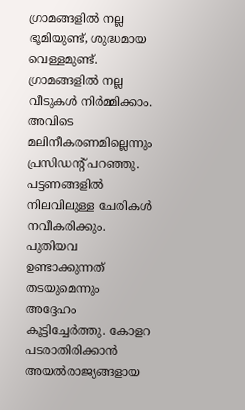ഗ്രാമങ്ങളിൽ നല്ല ഭൂമിയുണ്ട്, ശുദ്ധമായ വെള്ളമുണ്ട്. ഗ്രാമങ്ങളിൽ നല്ല വീടുകൾ നിർമ്മിക്കാം. അവിടെ മലിനീകരണമില്ലെന്നും പ്രസിഡന്‍റ് പറഞ്ഞു. പട്ടണങ്ങളിൽ നിലവിലുള്ള ചേരികൾ നവീകരിക്കും. പുതിയവ ഉണ്ടാക്കുന്നത് തടയുമെന്നും അദ്ദേഹം കൂട്ടിച്ചേർത്തു. കോളറ പടരാതിരിക്കാന്‍ അയല്‍രാജ്യങ്ങളായ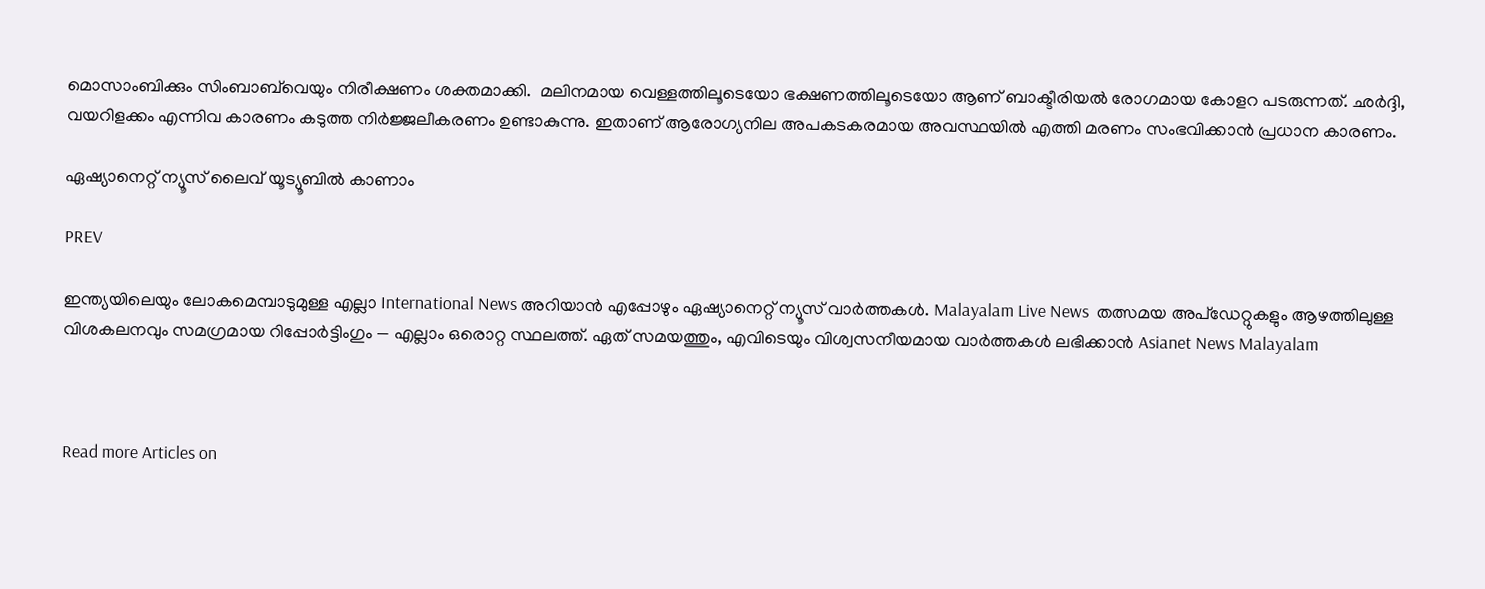മൊസാംബിക്കും സിംബാബ്‌വെയും നിരീക്ഷണം ശക്തമാക്കി.  മലിനമായ വെള്ളത്തിലൂടെയോ ഭക്ഷണത്തിലൂടെയോ ആണ് ബാക്ടീരിയല്‍ രോഗമായ കോളറ പടരുന്നത്. ഛർദ്ദി, വയറിളക്കം എന്നിവ കാരണം കടുത്ത നിർജ്ജലീകരണം ഉണ്ടാകുന്നു. ഇതാണ് ആരോഗ്യനില അപകടകരമായ അവസ്ഥയില്‍ എത്തി മരണം സംഭവിക്കാന്‍ പ്രധാന കാരണം.

ഏഷ്യാനെറ്റ് ന്യൂസ് ലൈവ് യൂട്യൂബിൽ കാണാം

PREV

ഇന്ത്യയിലെയും ലോകമെമ്പാടുമുള്ള എല്ലാ International News അറിയാൻ എപ്പോഴും ഏഷ്യാനെറ്റ് ന്യൂസ് വാർത്തകൾ. Malayalam Live News  തത്സമയ അപ്‌ഡേറ്റുകളും ആഴത്തിലുള്ള വിശകലനവും സമഗ്രമായ റിപ്പോർട്ടിംഗും — എല്ലാം ഒരൊറ്റ സ്ഥലത്ത്. ഏത് സമയത്തും, എവിടെയും വിശ്വസനീയമായ വാർത്തകൾ ലഭിക്കാൻ Asianet News Malayalam



Read more Articles on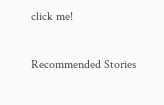click me!

Recommended Stories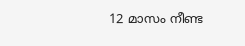12 മാസം നീണ്ട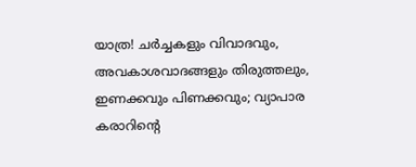യാത്ര! ചർച്ചകളും വിവാദവും, അവകാശവാദങ്ങളും തിരുത്തലും, ഇണക്കവും പിണക്കവും; വ്യാപാര കരാറിന്റെ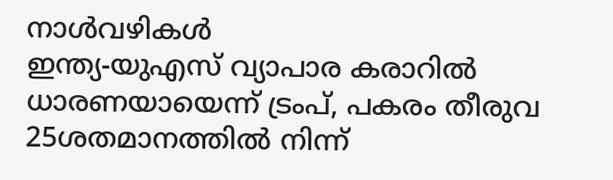നാൾവഴികൾ
ഇന്ത്യ-യുഎസ് വ്യാപാര കരാറിൽ ധാരണയായെന്ന് ട്രംപ്, പകരം തീരുവ 25ശതമാനത്തിൽ നിന്ന്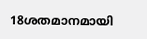18ശതമാനമായി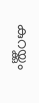കുറയ്ക്കും